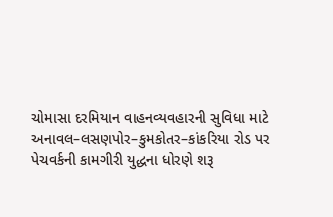ચોમાસા દરમિયાન વાહનવ્યવહારની સુવિધા માટે અનાવલ–લસણપોર–કુમકોતર–કાંકરિયા રોડ પર પેચવર્કની કામગીરી યુદ્ધના ધોરણે શરૂ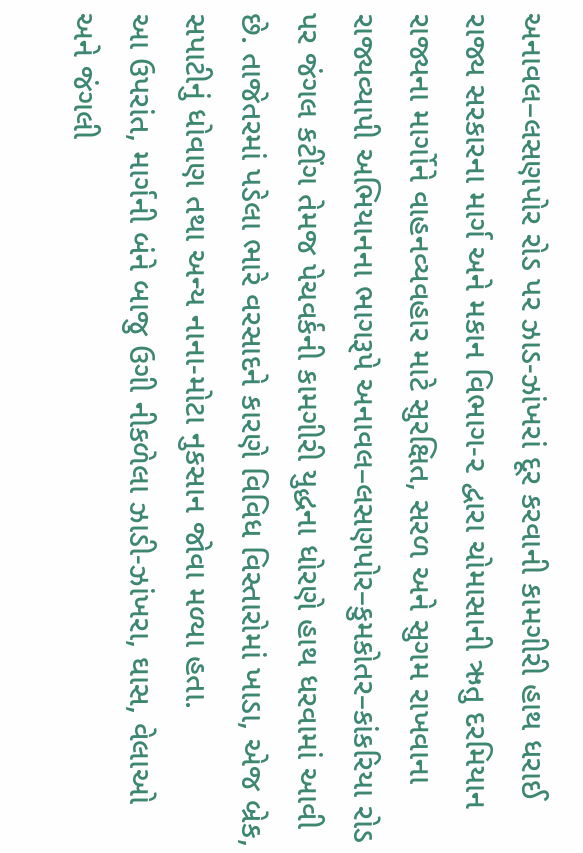અનાવલ–લસણપોર રોડ પર ઝાડ-ઝાંખરાં દૂર કરવાની કામગીરી હાથ ધરાઈ
રાજ્ય સરકારના માર્ગ અને મકાન વિભાગ-૨ દ્વારા ચોમાસાની ઋતુ દરમિયાન રાજ્યના માર્ગોને વાહનવ્યવહાર માટે સુરક્ષિત, સરળ અને સુગમ રાખવાના રાજ્યવ્યાપી અભિયાનના ભાગરૂપે અનાવલ–લસણપોર–કુમકોતર–કાંકરિયા રોડ પર જંગલ કટીંગ તેમજ પેચવર્કની કામગીરી યુદ્ધના ધોરણે હાથ ધરવામાં આવી છે. તાજેતરમાં પડેલા ભારે વરસાદને કારણે વિવિધ વિસ્તારોમાં ખાડા, એજ બ્રેક, સપાટીનું ધોવાણ તથા અન્ય નાના-મોટા નુકસાન જોવા મળ્યા હતા.
આ ઉપરાંત, માર્ગની બંને બાજુ ઉગી નીકળેલા ઝાડી-ઝાંખરા, ઘાસ, વેલાઓ અને જંગલી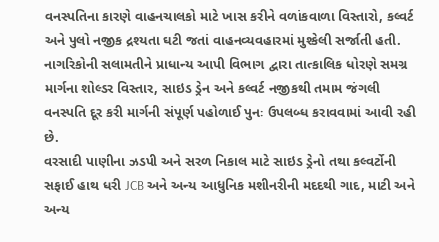વનસ્પતિના કારણે વાહનચાલકો માટે ખાસ કરીને વળાંકવાળા વિસ્તારો, કલ્વર્ટ અને પુલો નજીક દ્રશ્યતા ઘટી જતાં વાહનવ્યવહારમાં મુશ્કેલી સર્જાતી હતી. નાગરિકોની સલામતીને પ્રાધાન્ય આપી વિભાગ દ્વારા તાત્કાલિક ધોરણે સમગ્ર માર્ગના શોલ્ડર વિસ્તાર, સાઇડ ડ્રેન અને કલ્વર્ટ નજીકથી તમામ જંગલી વનસ્પતિ દૂર કરી માર્ગની સંપૂર્ણ પહોળાઈ પુનઃ ઉપલબ્ધ કરાવવામાં આવી રહી છે.
વરસાદી પાણીના ઝડપી અને સરળ નિકાલ માટે સાઇડ ડ્રેનો તથા કલ્વર્ટોની સફાઈ હાથ ધરી JCB અને અન્ય આધુનિક મશીનરીની મદદથી ગાદ, માટી અને અન્ય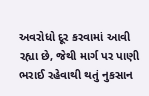અવરોધો દૂર કરવામાં આવી રહ્યા છે, જેથી માર્ગ પર પાણી ભરાઈ રહેવાથી થતું નુકસાન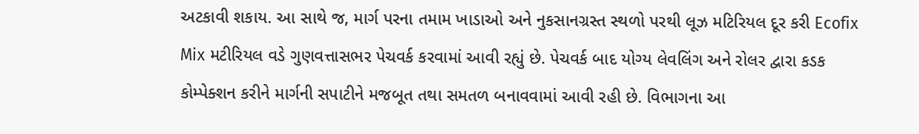અટકાવી શકાય. આ સાથે જ, માર્ગ પરના તમામ ખાડાઓ અને નુકસાનગ્રસ્ત સ્થળો પરથી લૂઝ મટિરિયલ દૂર કરી Ecofix Mix મટીરિયલ વડે ગુણવત્તાસભર પેચવર્ક કરવામાં આવી રહ્યું છે. પેચવર્ક બાદ યોગ્ય લેવલિંગ અને રોલર દ્વારા કડક કોમ્પેક્શન કરીને માર્ગની સપાટીને મજબૂત તથા સમતળ બનાવવામાં આવી રહી છે. વિભાગના આ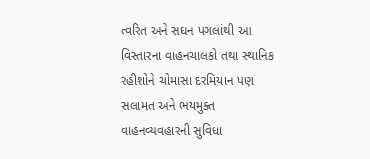ત્વરિત અને સઘન પગલાંથી આ વિસ્તારના વાહનચાલકો તથા સ્થાનિક રહીશોને ચોમાસા દરમિયાન પણ સલામત અને ભયમુક્ત વાહનવ્યવહારની સુવિધા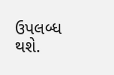ઉપલબ્ધ થશે.